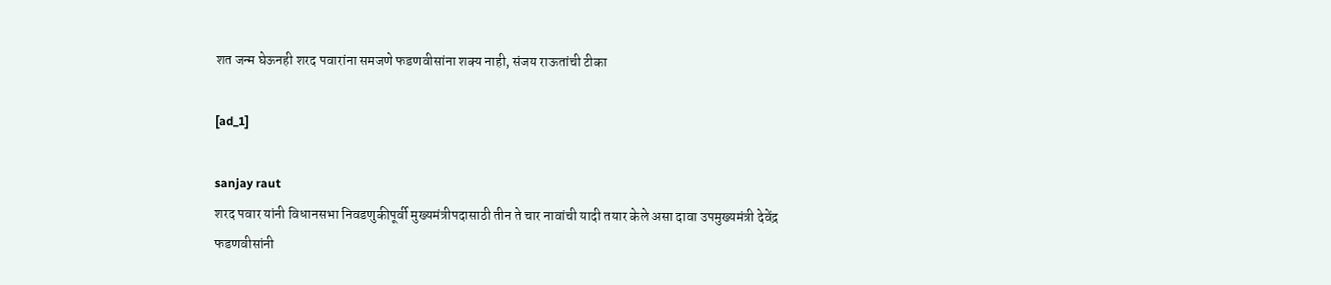शत जन्म घेऊनही शरद पवारांना समजणे फडणवीसांना शक्य नाही, संजय राऊतांची टीका

[ad_1]

sanjay raut
शरद पवार यांनी विधानसभा निवडणुकीपूर्वी मुख्यमंत्रीपदासाठी तीन ते चार नावांची यादी तयार केले असा दावा उपमुख्यमंत्री देवेंद्र फडणवीसांनी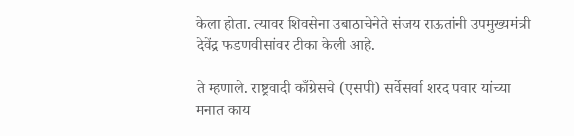केला होता. त्यावर शिवसेना उबाठाचेनेते संजय राऊतांनी उपमुख्यमंत्री  देवेंद्र फडणवीसांवर टीका केली आहे.

ते म्हणाले. राष्ट्रवादी काँग्रेसचे (एसपी) सर्वेसर्वा शरद पवार यांच्या मनात काय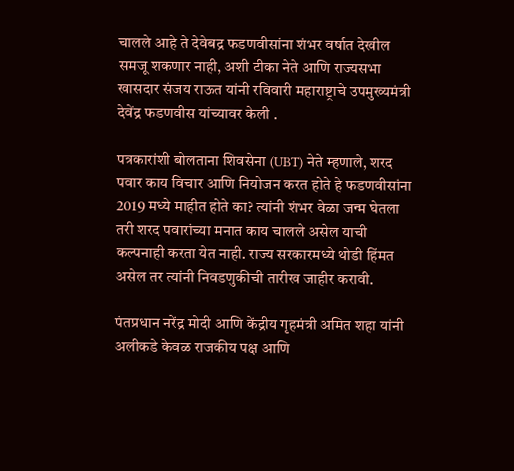चालले आहे ते देवेबद्र फडणवीसांना शंभर वर्षात देखील समजू शकणार नाही, अशी टीका नेते आणि राज्यसभा खासदार संजय राऊत यांनी रविवारी महाराष्ट्राचे उपमुख्यमंत्री देवेंद्र फडणवीस यांच्यावर केली .

पत्रकारांशी बोलताना शिवसेना (UBT) नेते म्हणाले, शरद पवार काय विचार आणि नियोजन करत होते हे फडणवीसांना 2019 मध्ये माहीत होते का? त्यांनी शंभर वेळा जन्म घेतला तरी शरद पवारांच्या मनात काय चालले असेल याची कल्पनाही करता येत नाही. राज्य सरकारमध्ये थोडी हिंमत असेल तर त्यांनी निवडणुकीची तारीख जाहीर करावी.

पंतप्रधान नरेंद्र मोदी आणि केंद्रीय गृहमंत्री अमित शहा यांनी अलीकडे केवळ राजकीय पक्ष आणि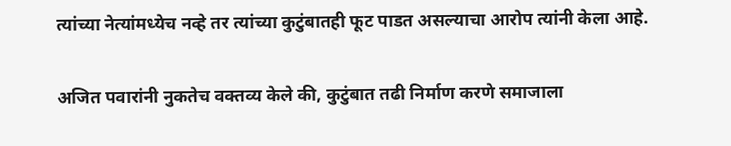त्यांच्या नेत्यांमध्येच नव्हे तर त्यांच्या कुटुंबातही फूट पाडत असल्याचा आरोप त्यांनी केला आहे.

अजित पवारांनी नुकतेच वक्तव्य केले की, कुटुंबात तढी निर्माण करणे समाजाला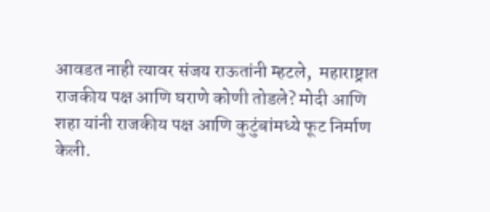आवडत नाही त्यावर संजय राऊतांनी म्हटले,  महाराष्ट्रात राजकीय पक्ष आणि घराणे कोणी तोडले? मोदी आणि शहा यांनी राजकीय पक्ष आणि कुटुंबांमध्ये फूट निर्माण केली.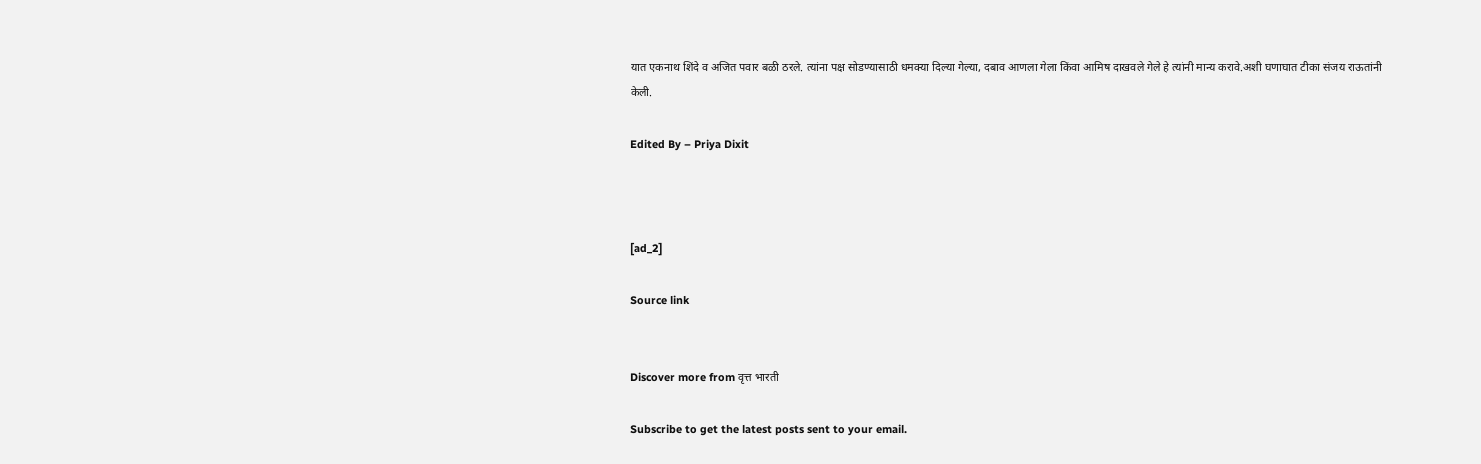यात एकनाथ शिंदे व अजित पवार बळी ठरले. त्यांना पक्ष सोडण्यासाठी धमक्या दिल्या गेल्या, दबाव आणला गेला किंवा आमिष दाखवले गेले हे त्यांनी मान्य करावे.अशी घणाघात टीका संजय राऊतांनी केली.

Edited By – Priya Dixit



[ad_2]

Source link


Discover more from वृत्त भारती

Subscribe to get the latest posts sent to your email.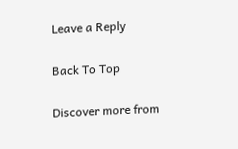Leave a Reply

Back To Top

Discover more from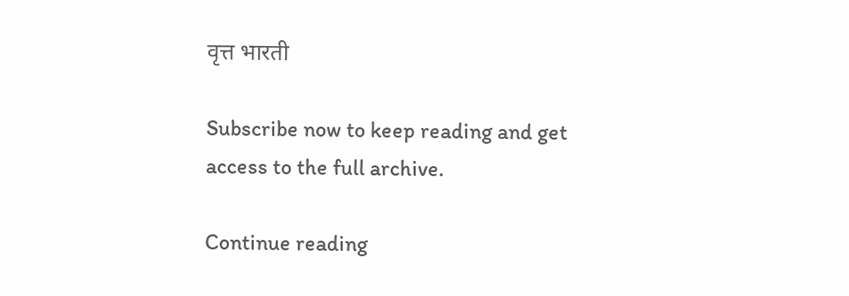वृत्त भारती

Subscribe now to keep reading and get access to the full archive.

Continue reading